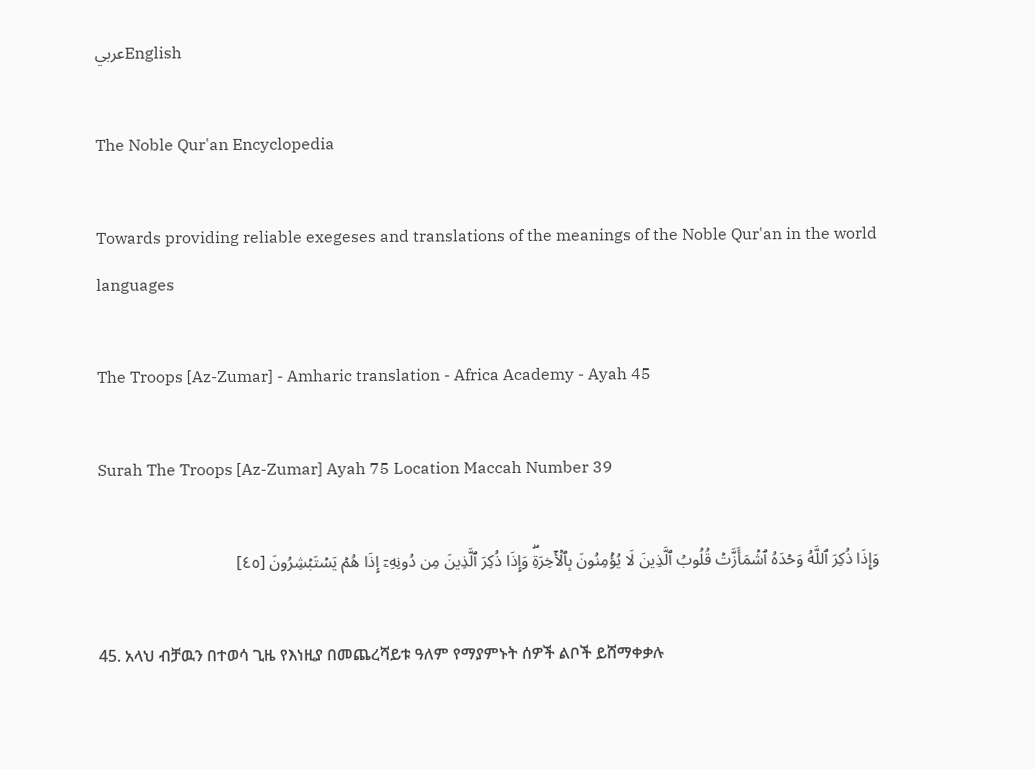عربيEnglish

The Noble Qur'an Encyclopedia

Towards providing reliable exegeses and translations of the meanings of the Noble Qur'an in the world languages

The Troops [Az-Zumar] - Amharic translation - Africa Academy - Ayah 45

Surah The Troops [Az-Zumar] Ayah 75 Location Maccah Number 39

وَإِذَا ذُكِرَ ٱللَّهُ وَحۡدَهُ ٱشۡمَأَزَّتۡ قُلُوبُ ٱلَّذِينَ لَا يُؤۡمِنُونَ بِٱلۡأٓخِرَةِۖ وَإِذَا ذُكِرَ ٱلَّذِينَ مِن دُونِهِۦٓ إِذَا هُمۡ يَسۡتَبۡشِرُونَ [٤٥]

45. አላህ ብቻዉን በተወሳ ጊዜ የእነዚያ በመጨረሻይቱ ዓለም የማያምኑት ሰዎች ልቦች ይሸማቀቃሉ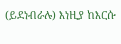(ይደነብራሉ) እነዚያ ከእርሱ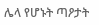ሌላ የሆኑት ጣዖታት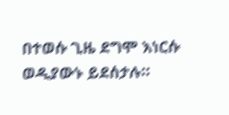በተወሱ ጊዜ ደግሞ እነርሱ ወዲያውኑ ይደሰታሉ።